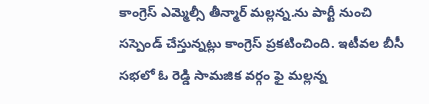కాంగ్రెస్ ఎమ్మెల్సీ తీన్మార్ మల్లన్న.ను పార్టీ నుంచి సస్పెండ్ చేస్తున్నట్లు కాంగ్రెస్ ప్రకటించింది. ఇటీవల బీసీ సభలో ఓ రెడ్డి సామజిక వర్గం ఫై మల్లన్న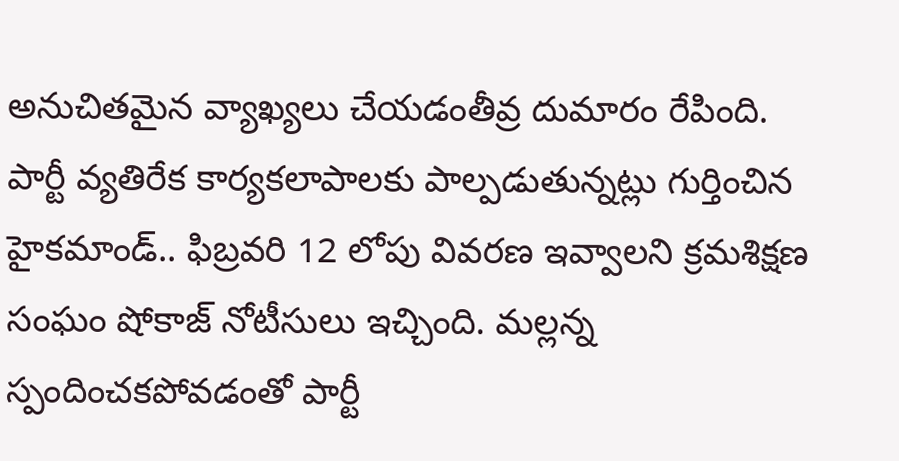అనుచితమైన వ్యాఖ్యలు చేయడంతీవ్ర దుమారం రేపింది.
పార్టీ వ్యతిరేక కార్యకలాపాలకు పాల్పడుతున్నట్లు గుర్తించిన హైకమాండ్.. ఫిబ్రవరి 12 లోపు వివరణ ఇవ్వాలని క్రమశిక్షణ సంఘం షోకాజ్ నోటీసులు ఇచ్చింది. మల్లన్న స్పందించకపోవడంతో పార్టీ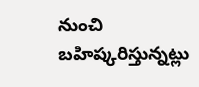నుంచి బహిష్కరిస్తున్నట్లు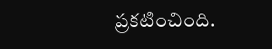ప్రకటించింది.